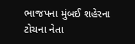ભાજપના મુંબઈ શહેરના ટોચના નેતા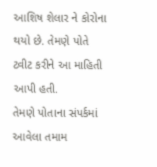આશિષ શેલાર ને કોરોના થયો છે. તેમણે પોતે ટ્વીટ કરીને આ માહિતી આપી હતી.
તેમણે પોતાના સંપર્કમાં આવેલા તમામ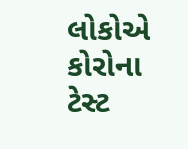લોકોએ કોરોના ટેસ્ટ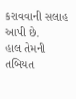કરાવવાની સલાહ આપી છે.
હાલ તેમની તબિયત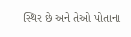સ્થિર છે અને તેઓ પોતાના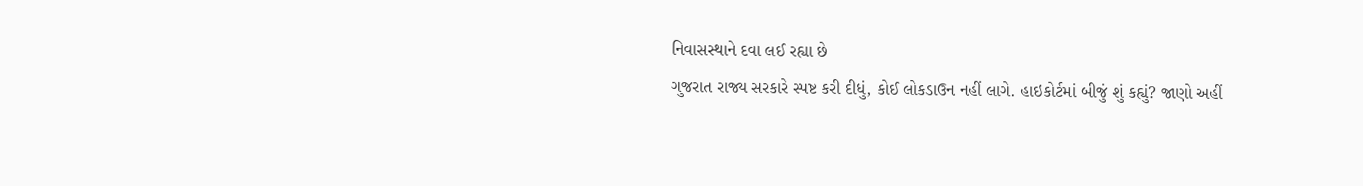નિવાસસ્થાને દવા લઈ રહ્યા છે
ગુજરાત રાજ્ય સરકારે સ્પષ્ટ કરી દીધું, કોઈ લોકડાઉન નહીં લાગે. હાઇકોર્ટમાં બીજું શું કહ્યું? જાણો અહીં